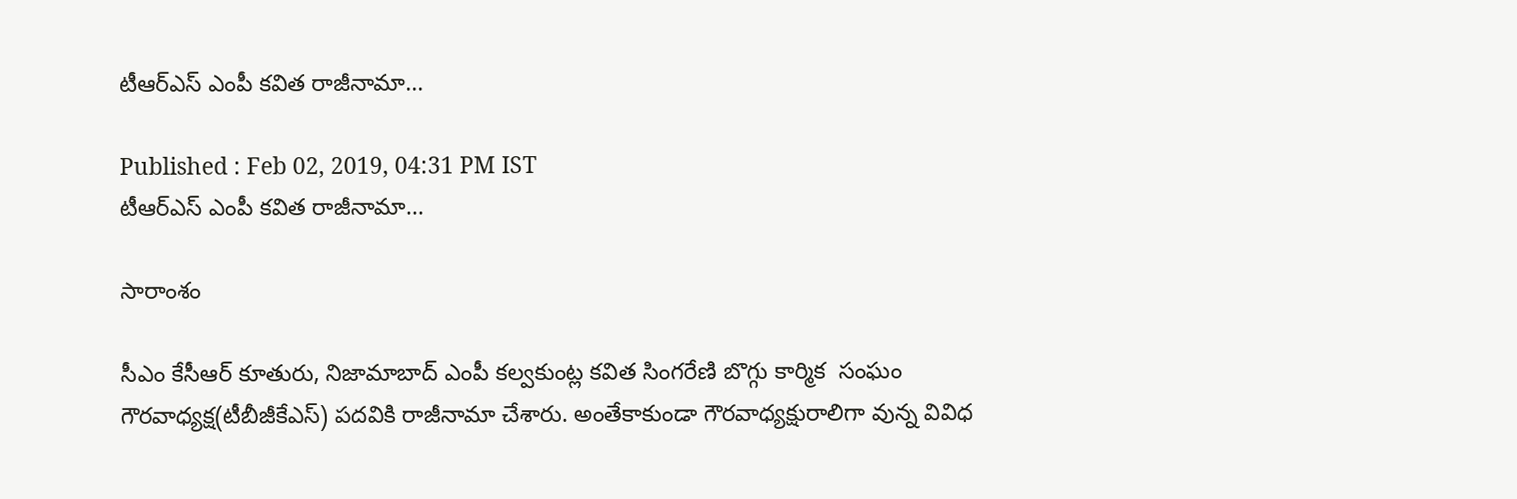టీఆర్ఎస్ ఎంపీ కవిత రాజీనామా...

Published : Feb 02, 2019, 04:31 PM IST
టీఆర్ఎస్ ఎంపీ కవిత రాజీనామా...

సారాంశం

సీఎం కేసీఆర్ కూతురు, నిజామాబాద్ ఎంపీ కల్వకుంట్ల కవిత సింగరేణి బొగ్గు కార్మిక  సంఘం గౌరవాధ్యక్ష(టీబీజీకేఎస్) పదవికి రాజీనామా చేశారు. అంతేకాకుండా గౌరవాధ్యక్షురాలిగా వున్న వివిధ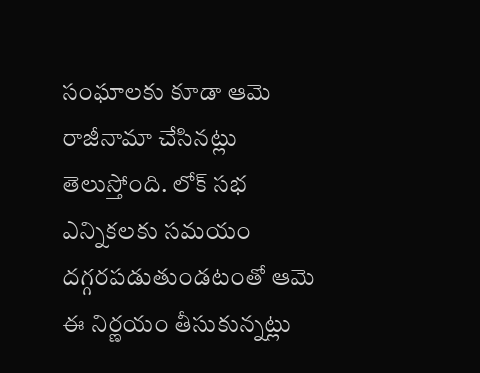సంఘాలకు కూడా ఆమె రాజీనామా చేసినట్లు తెలుస్తోంది. లోక్ సభ ఎన్నికలకు సమయం  దగ్గరపడుతుండటంతో ఆమె ఈ నిర్ణయం తీసుకున్నట్లు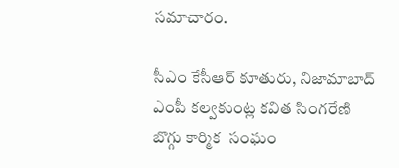సమాచారం.

సీఎం కేసీఆర్ కూతురు, నిజామాబాద్ ఎంపీ కల్వకుంట్ల కవిత సింగరేణి బొగ్గు కార్మిక  సంఘం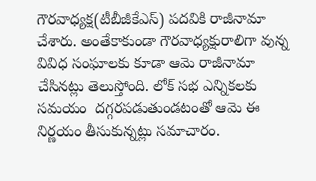గౌరవాధ్యక్ష(టీబీజీకేఎస్) పదవికి రాజీనామా చేశారు. అంతేకాకుండా గౌరవాధ్యక్షురాలిగా వున్న వివిధ సంఘాలకు కూడా ఆమె రాజీనామా చేసినట్లు తెలుస్తోంది. లోక్ సభ ఎన్నికలకు సమయం  దగ్గరపడుతుండటంతో ఆమె ఈ నిర్ణయం తీసుకున్నట్లు సమాచారం.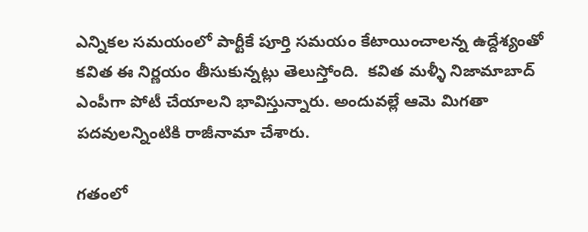ఎన్నికల సమయంలో పార్టీకే పూర్తి సమయం కేటాయించాలన్న ఉద్దేశ్యంతో కవిత ఈ నిర్ణయం తీసుకున్నట్లు తెలుస్తోంది.  కవిత మళ్ళీ నిజామాబాద్ ఎంపీగా పోటీ చేయాలని భావిస్తున్నారు. అందువల్లే ఆమె మిగతా పదవులన్నింటికి రాజీనామా చేశారు.

గతంలో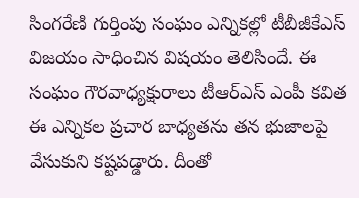సింగరేణి గుర్తింపు సంఘం ఎన్నికల్లో టీబీజీకేఎస్ విజయం సాధించిన విషయం తెలిసిందే. ఈ సంఘం గౌరవాధ్యక్షురాలు టీఆర్ఎస్ ఎంపీ కవిత ఈ ఎన్నికల ప్రచార బాధ్యతను తన భుజాలపై వేసుకుని కష్టపడ్డారు. దీంతో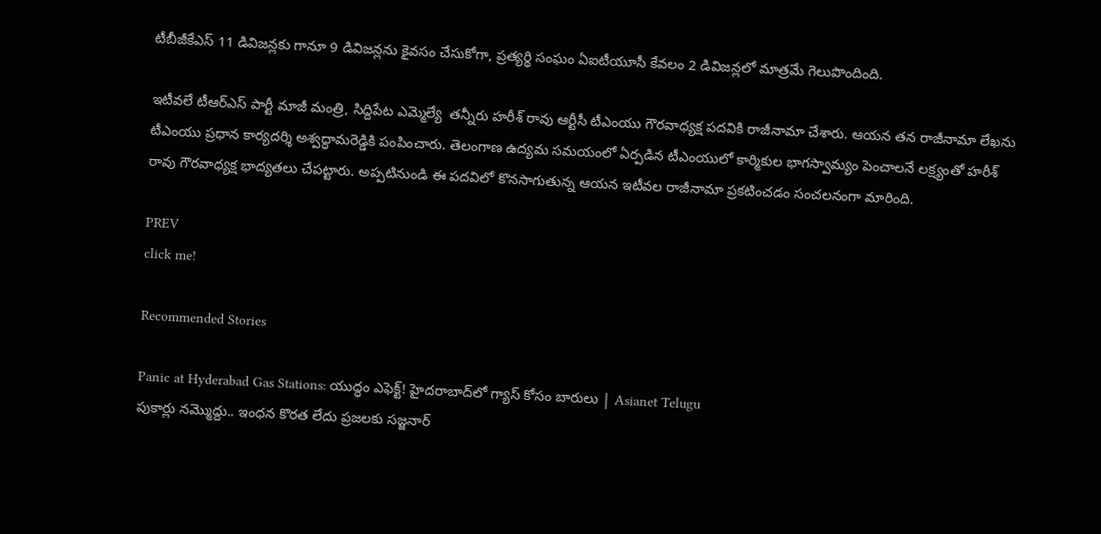టీబీజీకేఎస్ 11 డివిజన్లకు గానూ 9 డివిజన్లను కైవసం చేసుకోగా, ప్రత్యర్థి సంఘం ఏఐటీయూసీ కేవలం 2 డివిజన్లలో మాత్రమే గెలుపొందింది.

ఇటీవలే టీఆర్ఎస్ పార్టీ మాజీ మంత్రి, సిద్దిపేట ఎమ్మెల్యే  తన్నీరు హరీశ్‌ రావు ఆర్టీసీ టీఎంయు గౌరవాధ్యక్ష పదవికి రాజీనామా చేశారు. ఆయన తన రాజీనామా లేఖను టీఎంయు ప్రధాన కార్యదర్శి అశ్వద్ధామరెడ్డికి పంపించారు. తెలంగాణ ఉద్యమ సమయంలో ఏర్పడిన టీఎంయులో కార్మికుల భాగస్వామ్యం పెంచాలనే లక్ష్యంతో హరీశ్ రావు గౌరవాధ్యక్ష భాద్యతలు చేపట్టారు. అప్పటినుండి ఈ పదవిలో కొనసాగుతున్న ఆయన ఇటీవల రాజీనామా ప్రకటించడం సంచలనంగా మారింది.

PREV
click me!

Recommended Stories

Panic at Hyderabad Gas Stations: యుద్ధం ఎఫెక్ట్! హైదరాబాద్‌లో గ్యాస్ కోసం బారులు | Asianet Telugu
పుకార్లు నమ్మొద్దు.. ఇంధన కొరత లేదు ప్రజలకు సజ్జనార్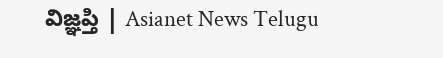విజ్ఞప్తి | Asianet News Telugu